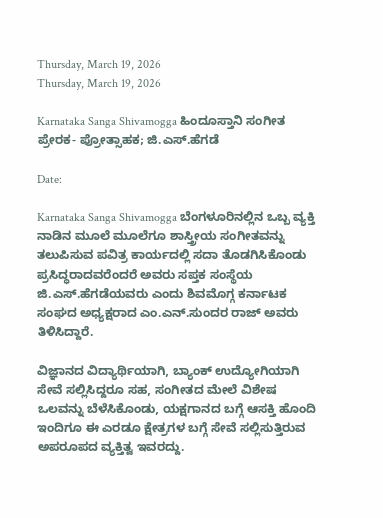Thursday, March 19, 2026
Thursday, March 19, 2026

Karnataka Sanga Shivamogga ಹಿಂದೂಸ್ತಾನಿ ಸಂಗೀತ ಪ್ರೇರಕ- ಪ್ರೋತ್ಸಾಹಕ; ಜಿ.ಎಸ್.ಹೆಗಡೆ

Date:

Karnataka Sanga Shivamogga ಬೆಂಗಳೂರಿನಲ್ಲಿನ ಒಬ್ಬ ವ್ಯಕ್ತಿ ನಾಡಿನ ಮೂಲೆ ಮೂಲೆಗೂ ಶಾಸ್ತ್ರೀಯ ಸಂಗೀತವನ್ನು ತಲುಪಿಸುವ ಪವಿತ್ರ ಕಾರ್ಯದಲ್ಲಿ ಸದಾ ತೊಡಗಿಸಿಕೊಂಡು ಪ್ರಸಿದ್ಧರಾದವರೆಂದರೆ ಅವರು ಸಪ್ತಕ ಸಂಸ್ಥೆಯ ಜಿ.ಎಸ್.ಹೆಗಡೆಯವರು ಎಂದು ಶಿವಮೊಗ್ಗ ಕರ್ನಾಟಕ ಸಂಘದ ಅಧ್ಯಕ್ಷರಾದ ಎಂ.ಎನ್.ಸುಂದರ ರಾಜ್ ಅವರು ತಿಳಿಸಿದ್ದಾರೆ.

ವಿಜ್ಞಾನದ ವಿದ್ಯಾರ್ಥಿಯಾಗಿ, ಬ್ಯಾಂಕ್ ಉದ್ಯೋಗಿಯಾಗಿ ಸೇವೆ ಸಲ್ಲಿಸಿದ್ದರೂ ಸಹ, ಸಂಗೀತದ ಮೇಲೆ ವಿಶೇಷ ಒಲವನ್ನು ಬೆಳೆಸಿಕೊಂಡು, ಯಕ್ಷಗಾನದ ಬಗ್ಗೆ ಆಸಕ್ತಿ ಹೊಂದಿ ಇಂದಿಗೂ ಈ ಎರಡೂ ಕ್ಷೇತ್ರಗಳ ಬಗ್ಗೆ ಸೇವೆ ಸಲ್ಲಿಸುತ್ತಿರುವ ಅಪರೂಪದ ವ್ಯಕ್ತಿತ್ವ ಇವರದ್ದು.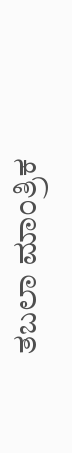ತಬಲಾ ಮಾಂತ್ರಿಕ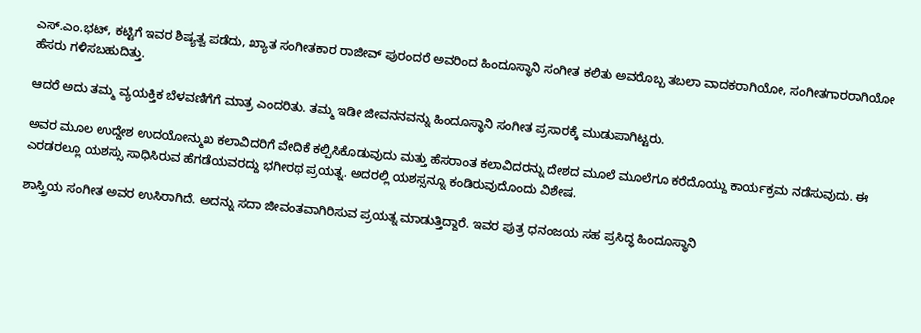ಎಸ್.ಎಂ.ಭಟ್, ಕಟ್ಟಿಗೆ ಇವರ ಶಿಷ್ಯತ್ವ ಪಡೆದು, ಖ್ಯಾತ ಸಂಗೀತಕಾರ ರಾಜೀವ್ ಪುರಂದರೆ ಅವರಿಂದ ಹಿಂದೂಸ್ಥಾನಿ ಸಂಗೀತ ಕಲಿತು ಅವರೊಬ್ಬ ತಬಲಾ ವಾದಕರಾಗಿಯೋ, ಸಂಗೀತಗಾರರಾಗಿಯೋ ಹೆಸರು ಗಳಿಸಬಹುದಿತ್ತು.

ಆದರೆ ಅದು ತಮ್ಮ ವ್ಯಯಕ್ತಿಕ ಬೆಳವಣಿಗೆಗೆ ಮಾತ್ರ ಎಂದರಿತು. ತಮ್ಮ ಇಡೀ ಜೀವನನವನ್ನು ಹಿಂದೂಸ್ಥಾನಿ ಸಂಗೀತ ಪ್ರಸಾರಕ್ಕೆ ಮುಡುಪಾಗಿಟ್ಟರು.

ಅವರ ಮೂಲ ಉದ್ದೇಶ ಉದಯೋನ್ಮುಖ ಕಲಾವಿದರಿಗೆ ವೇದಿಕೆ ಕಲ್ಪಿಸಿಕೊಡುವುದು ಮತ್ತು ಹೆಸರಾಂತ ಕಲಾವಿದರನ್ನು ದೇಶದ ಮೂಲೆ ಮೂಲೆಗೂ ಕರೆದೊಯ್ದು ಕಾರ್ಯಕ್ರಮ ನಡೆಸುವುದು. ಈ ಎರಡರಲ್ಲೂ ಯಶಸ್ಸು ಸಾಧಿಸಿರುವ ಹೆಗಡೆಯವರದ್ದು ಭಗೀರಥ ಪ್ರಯತ್ನ. ಅದರಲ್ಲಿ ಯಶಸ್ಸನ್ನೂ ಕಂಡಿರುವುದೊಂದು ವಿಶೇಷ.

ಶಾಸ್ತ್ರಿಯ ಸಂಗೀತ ಅವರ ಉಸಿರಾಗಿದೆ. ಅದನ್ನು ಸದಾ ಜೀವಂತವಾಗಿರಿಸುವ ಪ್ರಯತ್ನ ಮಾಡುತ್ತಿದ್ದಾರೆ. ಇವರ ಪುತ್ರ ಧನಂಜಯ ಸಹ ಪ್ರಸಿದ್ಧ ಹಿಂದೂಸ್ಥಾನಿ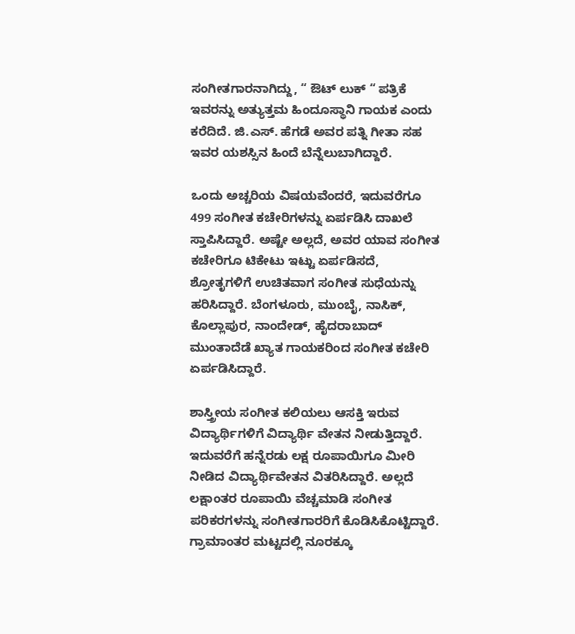ಸಂಗೀತಗಾರನಾಗಿದ್ದು, “ ಔಟ್ ಲುಕ್ “ ಪತ್ರಿಕೆ ಇವರನ್ನು ಅತ್ಯುತ್ತಮ ಹಿಂದೂಸ್ಥಾನಿ ಗಾಯಕ ಎಂದು ಕರೆದಿದೆ. ಜಿ.ಎಸ್. ಹೆಗಡೆ ಅವರ ಪತ್ನಿ ಗೀತಾ ಸಹ ಇವರ ಯಶಸ್ಸಿನ ಹಿಂದೆ ಬೆನ್ನೆಲುಬಾಗಿದ್ದಾರೆ.

ಒಂದು ಅಚ್ಚರಿಯ ವಿಷಯವೆಂದರೆ, ಇದುವರೆಗೂ 499 ಸಂಗೀತ ಕಚೇರಿಗಳನ್ನು ಏರ್ಪಡಿಸಿ ದಾಖಲೆ ಸ್ತಾಪಿಸಿದ್ದಾರೆ. ಅಷ್ಟೇ ಅಲ್ಲದೆ, ಅವರ ಯಾವ ಸಂಗೀತ ಕಚೇರಿಗೂ ಟಿಕೇಟು ಇಟ್ಟು ಏರ್ಪಡಿಸದೆ, ಶ್ರೋತೃಗಳಿಗೆ ಉಚಿತವಾಗ ಸಂಗೀತ ಸುಧೆಯನ್ನು ಹರಿಸಿದ್ದಾರೆ. ಬೆಂಗಳೂರು, ಮುಂಬೈ, ನಾಸಿಕ್, ಕೊಲ್ಲಾಪುರ, ನಾಂದೇಡ್, ಹೈದರಾಬಾದ್ ಮುಂತಾದೆಡೆ ಖ್ಯಾತ ಗಾಯಕರಿಂದ ಸಂಗೀತ ಕಚೇರಿ ಏರ್ಪಡಿಸಿದ್ದಾರೆ.

ಶಾಸ್ತ್ರೀಯ ಸಂಗೀತ ಕಲಿಯಲು ಆಸಕ್ತಿ ಇರುವ ವಿದ್ಯಾರ್ಥಿಗಳಿಗೆ ವಿದ್ಯಾರ್ಥಿ ವೇತನ ನೀಡುತ್ತಿದ್ದಾರೆ. ಇದುವರೆಗೆ ಹನ್ನೆರಡು ಲಕ್ಷ ರೂಪಾಯಿಗೂ ಮೀರಿ ನೀಡಿದ ವಿದ್ಯಾರ್ಥಿವೇತನ ವಿತರಿಸಿದ್ದಾರೆ. ಅಲ್ಲದೆ ಲಕ್ಷಾಂತರ ರೂಪಾಯಿ ವೆಚ್ಚಮಾಡಿ ಸಂಗೀತ ಪರಿಕರಗಳನ್ನು ಸಂಗೀತಗಾರರಿಗೆ ಕೊಡಿಸಿಕೊಟ್ಟಿದ್ದಾರೆ. ಗ್ರಾಮಾಂತರ ಮಟ್ಟದಲ್ಲಿ ನೂರಕ್ಕೂ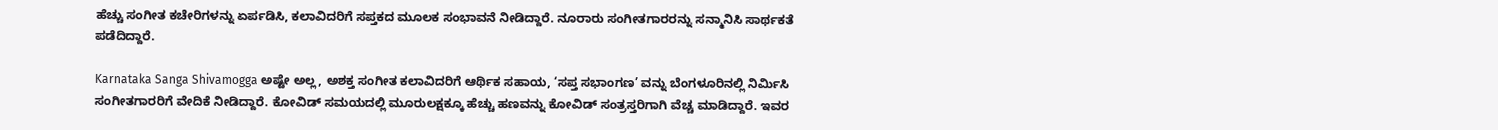ಹೆಚ್ಚು ಸಂಗೀತ ಕಚೇರಿಗಳನ್ನು ಏರ್ಪಡಿಸಿ, ಕಲಾವಿದರಿಗೆ ಸಪ್ತಕದ ಮೂಲಕ ಸಂಭಾವನೆ ನೀಡಿದ್ದಾರೆ. ನೂರಾರು ಸಂಗೀತಗಾರರನ್ನು ಸನ್ಮಾನಿಸಿ ಸಾರ್ಥಕತೆ ಪಡೆದಿದ್ದಾರೆ.

Karnataka Sanga Shivamogga ಅಷ್ಟೇ ಅಲ್ಲ, ಅಶಕ್ತ ಸಂಗೀತ ಕಲಾವಿದರಿಗೆ ಆರ್ಥಿಕ ಸಹಾಯ, ‘ಸಪ್ತ ಸಭಾಂಗಣ’ ವನ್ನು ಬೆಂಗಳೂರಿನಲ್ಲಿ ನಿರ್ಮಿಸಿ ಸಂಗೀತಗಾರರಿಗೆ ವೇದಿಕೆ ನೀಡಿದ್ದಾರೆ. ಕೋವಿಡ್ ಸಮಯದಲ್ಲಿ ಮೂರುಲಕ್ಷಕ್ಕೂ ಹೆಚ್ಚು ಹಣವನ್ನು ಕೋವಿಡ್ ಸಂತ್ರಸ್ತರಿಗಾಗಿ ವೆಚ್ಚ ಮಾಡಿದ್ದಾರೆ. ಇವರ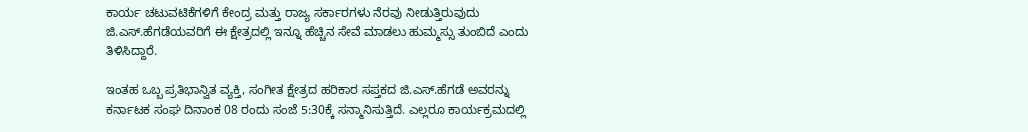ಕಾರ್ಯ ಚಟುವಟಿಕೆಗಳಿಗೆ ಕೇಂದ್ರ ಮತ್ತು ರಾಜ್ಯ ಸರ್ಕಾರಗಳು ನೆರವು ನೀಡುತ್ತಿರುವುದು ಜಿ.ಎಸ್.ಹೆಗಡೆಯವರಿಗೆ ಈ ಕ್ಷೇತ್ರದಲ್ಲಿ ಇನ್ನೂ ಹೆಚ್ಚಿನ ಸೇವೆ ಮಾಡಲು ಹುಮ್ಮಸ್ಸು ತುಂಬಿದೆ ಎಂದು ತಿಳಿಸಿದ್ದಾರೆ.

ಇಂತಹ ಒಬ್ಬ ಪ್ರತಿಭಾನ್ವಿತ ವ್ಯಕ್ತಿ, ಸಂಗೀತ ಕ್ಷೇತ್ರದ ಹರಿಕಾರ ಸಪ್ತಕದ ಜಿ.ಎಸ್.ಹೆಗಡೆ ಅವರನ್ನು ಕರ್ನಾಟಕ ಸಂಘ ದಿನಾಂಕ 08 ರಂದು ಸಂಜೆ 5:30ಕ್ಕೆ ಸನ್ಮಾನಿಸುತ್ತಿದೆ. ಎಲ್ಲರೂ ಕಾರ್ಯಕ್ರಮದಲ್ಲಿ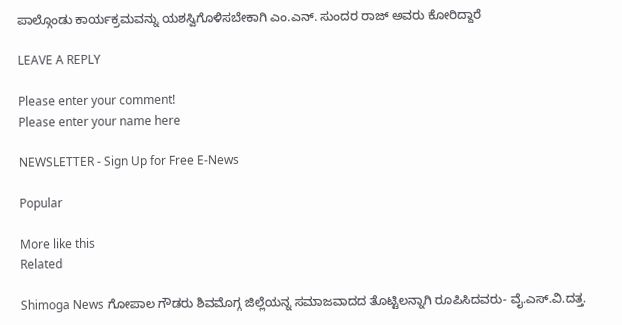ಪಾಲ್ಗೊಂಡು ಕಾರ್ಯಕ್ರಮವನ್ನು ಯಶಸ್ವಿಗೊಳಿಸಬೇಕಾಗಿ ಎಂ.ಎನ್‌. ಸುಂದರ ರಾಜ್ ಅವರು ಕೋರಿದ್ದಾರೆ

LEAVE A REPLY

Please enter your comment!
Please enter your name here

NEWSLETTER - Sign Up for Free E-News

Popular

More like this
Related

Shimoga News ಗೋಪಾಲ ಗೌಡರು ಶಿವಮೊಗ್ಗ ಜಿಲ್ಲೆಯನ್ನ ಸಮಾಜವಾದದ ತೊಟ್ಟಿಲನ್ನಾಗಿ ರೂಪಿಸಿದವರು- ವೈ.ಎಸ್.ವಿ.ದತ್ತ.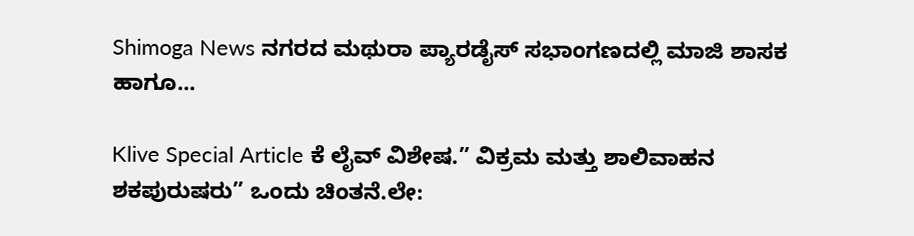Shimoga News ನಗರದ ಮಥುರಾ ಪ್ಯಾರಡೈಸ್ ಸಭಾಂಗಣದಲ್ಲಿ ಮಾಜಿ ಶಾಸಕ ಹಾಗೂ...

Klive Special Article ಕೆ ಲೈವ್ ವಿಶೇಷ.” ವಿಕ್ರಮ ಮತ್ತು ಶಾಲಿವಾಹನ ಶಕಪುರುಷರು” ಒಂದು ಚಿಂತನೆ.ಲೇ: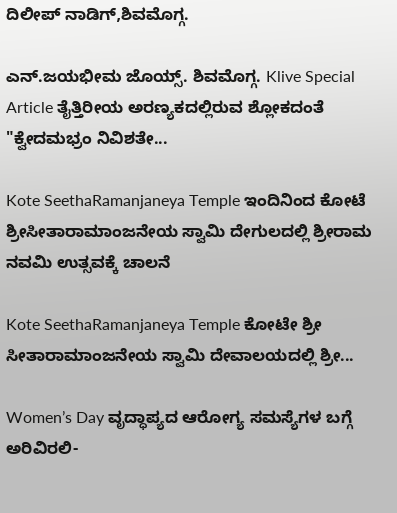ದಿಲೀಪ್ ನಾಡಿಗ್,ಶಿವಮೊಗ್ಗ.

ಎನ್.ಜಯಭೀಮ ಜೊಯ್ಸ್. ಶಿವಮೊಗ್ಗ. Klive Special Article ತೈತ್ತಿರೀಯ ಅರಣ್ಯಕದಲ್ಲಿರುವ ಶ್ಲೋಕದಂತೆ "ಕ್ವೇದಮಭ್ರಂ ನಿವಿಶತೇ...

Kote SeethaRamanjaneya Temple ಇಂದಿನಿಂದ ಕೋಟೆ ಶ್ರೀಸೀತಾರಾಮಾಂಜನೇಯ ಸ್ವಾಮಿ ದೇಗುಲದಲ್ಲಿ ಶ್ರೀರಾಮ ನವಮಿ ಉತ್ಸವಕ್ಕೆ ಚಾಲನೆ

Kote SeethaRamanjaneya Temple ಕೋಟೇ ಶ್ರೀ ಸೀತಾರಾಮಾಂಜನೇಯ ಸ್ವಾಮಿ ದೇವಾಲಯದಲ್ಲಿ ಶ್ರೀ...

Women’s Day ವೃದ್ಧಾಪ್ಯದ ಆರೋಗ್ಯ ಸಮಸ್ಯೆಗಳ ಬಗ್ಗೆ ಅರಿವಿರಲಿ-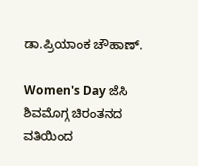ಡಾ.ಪ್ರಿಯಾಂಕ ಚೌಹಾಣ್.

Women's Day ಜೆಸಿ ಶಿವಮೊಗ್ಗ ಚಿರಂತನದ ವತಿಯಿಂದ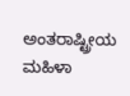ಅಂತರಾಷ್ಟ್ರೀಯ ಮಹಿಳಾ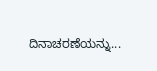ದಿನಾಚರಣೆಯನ್ನು...